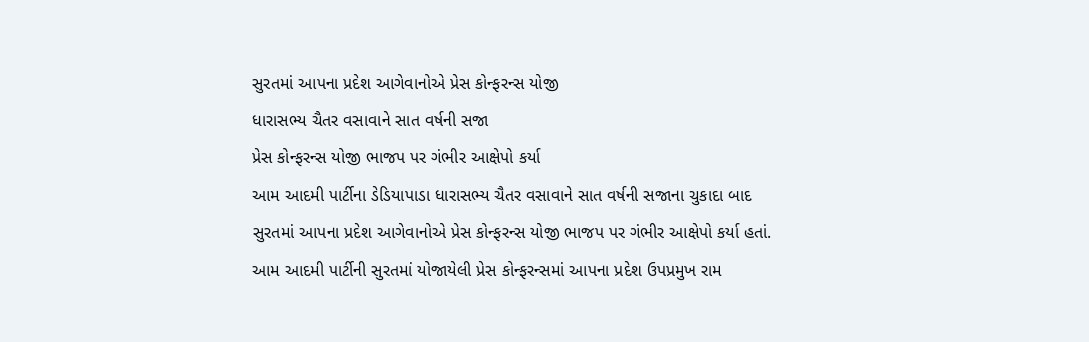સુરતમાં આપના પ્રદેશ આગેવાનોએ પ્રેસ કોન્ફરન્સ યોજી
ધારાસભ્ય ચૈતર વસાવાને સાત વર્ષની સજા
પ્રેસ કોન્ફરન્સ યોજી ભાજપ પર ગંભીર આક્ષેપો કર્યા
આમ આદમી પાર્ટીના ડેડિયાપાડા ધારાસભ્ય ચૈતર વસાવાને સાત વર્ષની સજાના ચુકાદા બાદ સુરતમાં આપના પ્રદેશ આગેવાનોએ પ્રેસ કોન્ફરન્સ યોજી ભાજપ પર ગંભીર આક્ષેપો કર્યા હતાં.
આમ આદમી પાર્ટીની સુરતમાં યોજાયેલી પ્રેસ કોન્ફરન્સમાં આપના પ્રદેશ ઉપપ્રમુખ રામ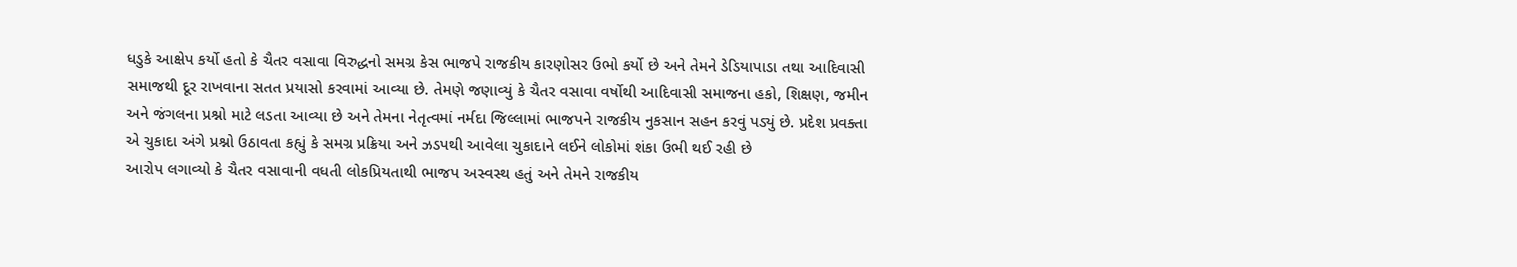ધડુકે આક્ષેપ કર્યો હતો કે ચૈતર વસાવા વિરુદ્ધનો સમગ્ર કેસ ભાજપે રાજકીય કારણોસર ઉભો કર્યો છે અને તેમને ડેડિયાપાડા તથા આદિવાસી સમાજથી દૂર રાખવાના સતત પ્રયાસો કરવામાં આવ્યા છે. તેમણે જણાવ્યું કે ચૈતર વસાવા વર્ષોથી આદિવાસી સમાજના હકો, શિક્ષણ, જમીન અને જંગલના પ્રશ્નો માટે લડતા આવ્યા છે અને તેમના નેતૃત્વમાં નર્મદા જિલ્લામાં ભાજપને રાજકીય નુકસાન સહન કરવું પડ્યું છે. પ્રદેશ પ્રવક્તા એ ચુકાદા અંગે પ્રશ્નો ઉઠાવતા કહ્યું કે સમગ્ર પ્રક્રિયા અને ઝડપથી આવેલા ચુકાદાને લઈને લોકોમાં શંકા ઉભી થઈ રહી છે
આરોપ લગાવ્યો કે ચૈતર વસાવાની વધતી લોકપ્રિયતાથી ભાજપ અસ્વસ્થ હતું અને તેમને રાજકીય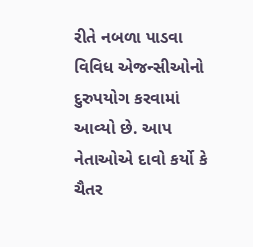રીતે નબળા પાડવા વિવિધ એજન્સીઓનો દુરુપયોગ કરવામાં આવ્યો છે. આપ નેતાઓએ દાવો કર્યો કે ચૈતર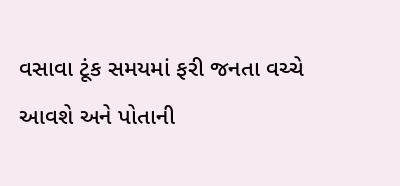વસાવા ટૂંક સમયમાં ફરી જનતા વચ્ચે આવશે અને પોતાની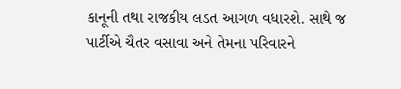કાનૂની તથા રાજકીય લડત આગળ વધારશે. સાથે જ પાર્ટીએ ચૈતર વસાવા અને તેમના પરિવારને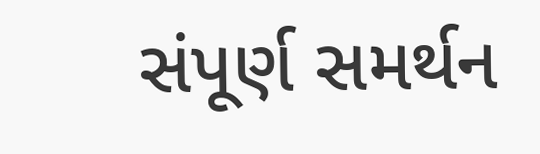સંપૂર્ણ સમર્થન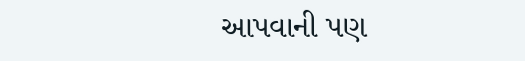આપવાની પણ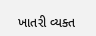ખાતરી વ્યક્ત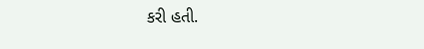કરી હતી.